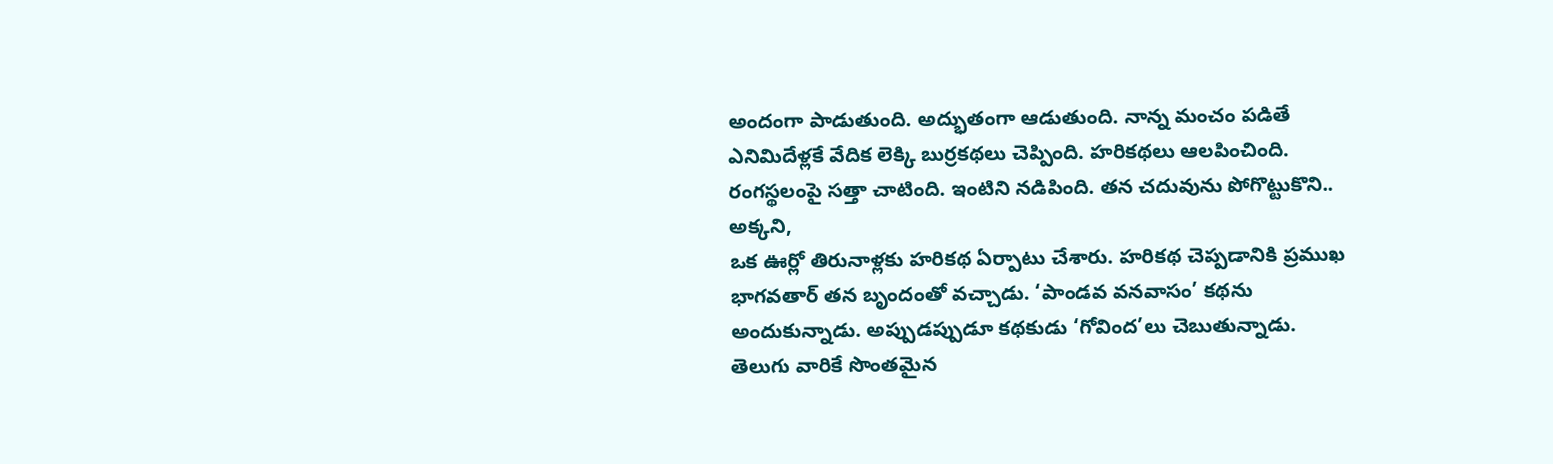అందంగా పాడుతుంది. అద్భుతంగా ఆడుతుంది. నాన్న మంచం పడితే ఎనిమిదేళ్లకే వేదిక లెక్కి బుర్రకథలు చెప్పింది. హరికథలు ఆలపించింది. రంగస్థలంపై సత్తా చాటింది. ఇంటిని నడిపింది. తన చదువును పోగొట్టుకొని.. అక్కని,
ఒక ఊర్లో తిరునాళ్లకు హరికథ ఏర్పాటు చేశారు. హరికథ చెప్పడానికి ప్రముఖ భాగవతార్ తన బృందంతో వచ్చాడు. ‘పాండవ వనవాసం’ కథను అందుకున్నాడు. అప్పుడప్పుడూ కథకుడు ‘గోవింద’లు చెబుతున్నాడు.
తెలుగు వారికే సొంతమైన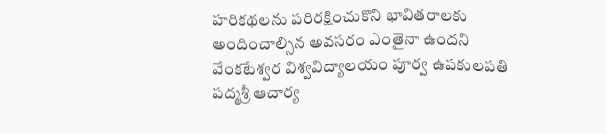హరికథలను పరిరక్షించుకొని భావితరాలకు అందించాల్సిన అవసరం ఎంతైనా ఉందని వేంకటేశ్వర విశ్వవిద్యాలయం పూర్వ ఉపకులపతి పద్మశ్రీ ఆచార్య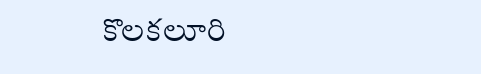కొలకలూరి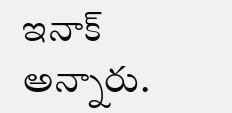ఇనాక్ అన్నారు.